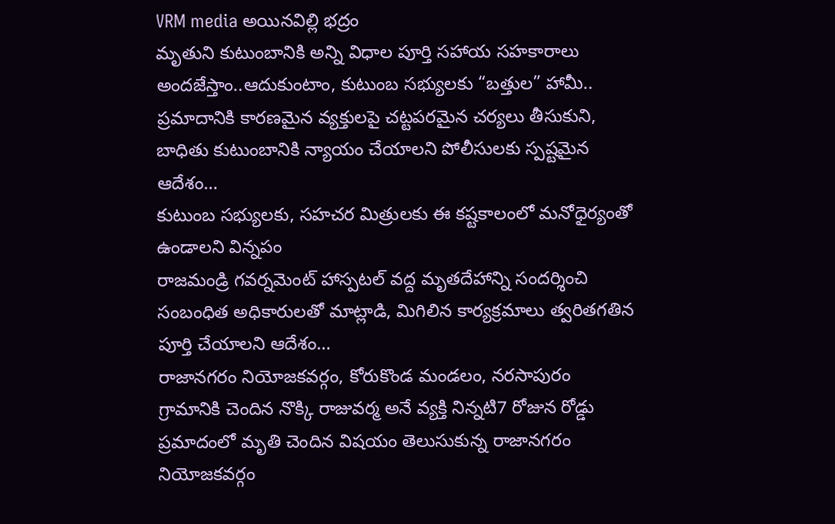VRM media అయినవిల్లి భద్రం
మృతుని కుటుంబానికి అన్ని విధాల పూర్తి సహాయ సహకారాలు అందజేస్తాం..ఆదుకుంటాం, కుటుంబ సభ్యులకు “బత్తుల” హామీ..
ప్రమాదానికి కారణమైన వ్యక్తులపై చట్టపరమైన చర్యలు తీసుకుని, బాధితు కుటుంబానికి న్యాయం చేయాలని పోలీసులకు స్పష్టమైన ఆదేశం…
కుటుంబ సభ్యులకు, సహచర మిత్రులకు ఈ కష్టకాలంలో మనోధైర్యంతో ఉండాలని విన్నపం
రాజమండ్రి గవర్నమెంట్ హాస్పటల్ వద్ద మృతదేహాన్ని సందర్శించి సంబంధిత అధికారులతో మాట్లాడి, మిగిలిన కార్యక్రమాలు త్వరితగతిన పూర్తి చేయాలని ఆదేశం…
రాజానగరం నియోజకవర్గం, కోరుకొండ మండలం, నరసాపురం గ్రామానికి చెందిన నొక్కి రాజువర్మ అనే వ్యక్తి నిన్నటి7 రోజున రోడ్డు ప్రమాదంలో మృతి చెందిన విషయం తెలుసుకున్న రాజానగరం నియోజకవర్గం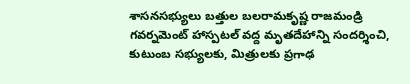శాసనసభ్యులు బత్తుల బలరామకృష్ణ రాజమండ్రి గవర్నమెంట్ హాస్పటల్ వద్ద మృతదేహాన్ని సందర్శించి, కుటుంబ సభ్యులకు, మిత్రులకు ప్రగాఢ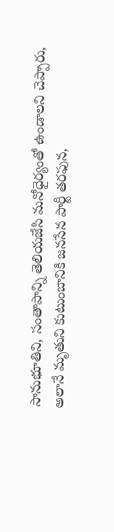సానుభూతిని, సంతాపాన్ని తెలియజేసి మనోధైర్యంతో ఉండాలని చెప్పారు, అలానే మృతుని కుటుంబానికి జనసేన పార్టీ తరఫున,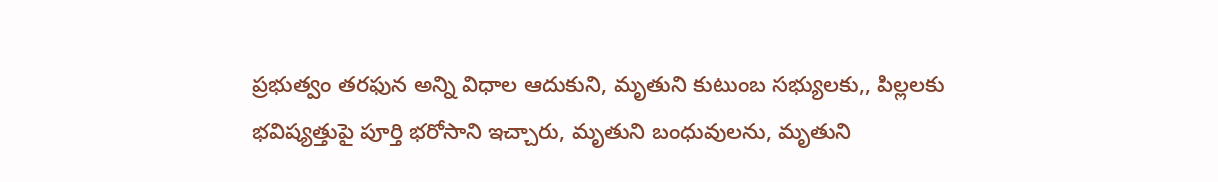ప్రభుత్వం తరఫున అన్ని విధాల ఆదుకుని, మృతుని కుటుంబ సభ్యులకు,, పిల్లలకు భవిష్యత్తుపై పూర్తి భరోసాని ఇచ్చారు, మృతుని బంధువులను, మృతుని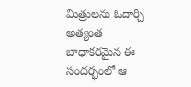మిత్రులను ఓదార్చి అత్యంత బాధాకరమైన ఈ సందర్భంలో ఆ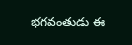భగవంతుడు ఈ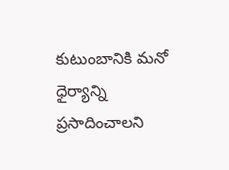కుటుంబానికి మనో ధైర్యాన్ని ప్రసాదించాలని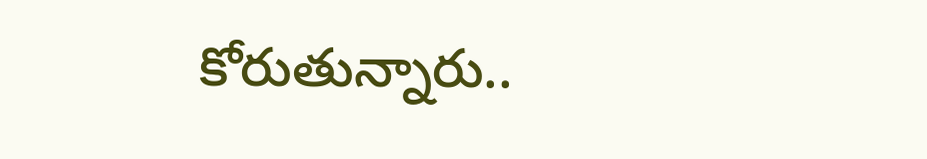కోరుతున్నారు..